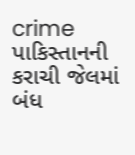crime
પાકિસ્તાનની કરાચી જેલમાં બંધ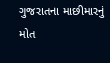ગુજરાતના માછીમારનું મોત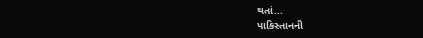થતાં...
પાકિસ્તાનની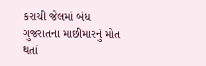કરાચી જેલમાં બંધ ગુજરાતના માછીમારનું મોત થતાં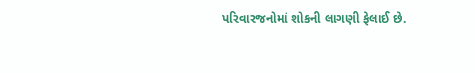પરિવારજનોમાં શોકની લાગણી ફેલાઈ છે.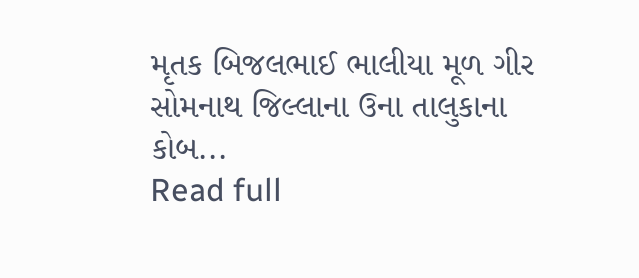મૃતક બિજલભાઈ ભાલીયા મૂળ ગીર સોમનાથ જિલ્લાના ઉના તાલુકાના કોબ...
Read full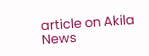article on Akila News